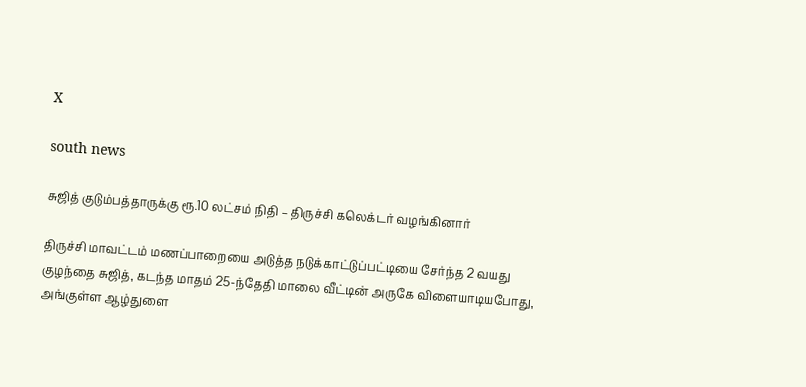X

south news

சுஜித் குடும்பத்தாருக்கு ரூ.10 லட்சம் நிதி – திருச்சி கலெக்டர் வழங்கினார்

திருச்சி மாவட்டம் மணப்பாறையை அடுத்த நடுக்காட்டுப்பட்டியை சேர்ந்த 2 வயது குழந்தை சுஜித், கடந்த மாதம் 25-ந்தேதி மாலை வீட்டின் அருகே விளையாடியபோது, அங்குள்ள ஆழ்துளை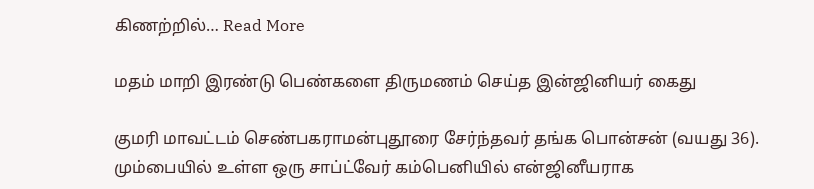கிணற்றில்… Read More

மதம் மாறி இரண்டு பெண்களை திருமணம் செய்த இன்ஜினியர் கைது

குமரி மாவட்டம் செண்பகராமன்புதூரை சேர்ந்தவர் தங்க பொன்சன் (வயது 36). மும்பையில் உள்ள ஒரு சாப்ட்வேர் கம்பெனியில் என்ஜினீயராக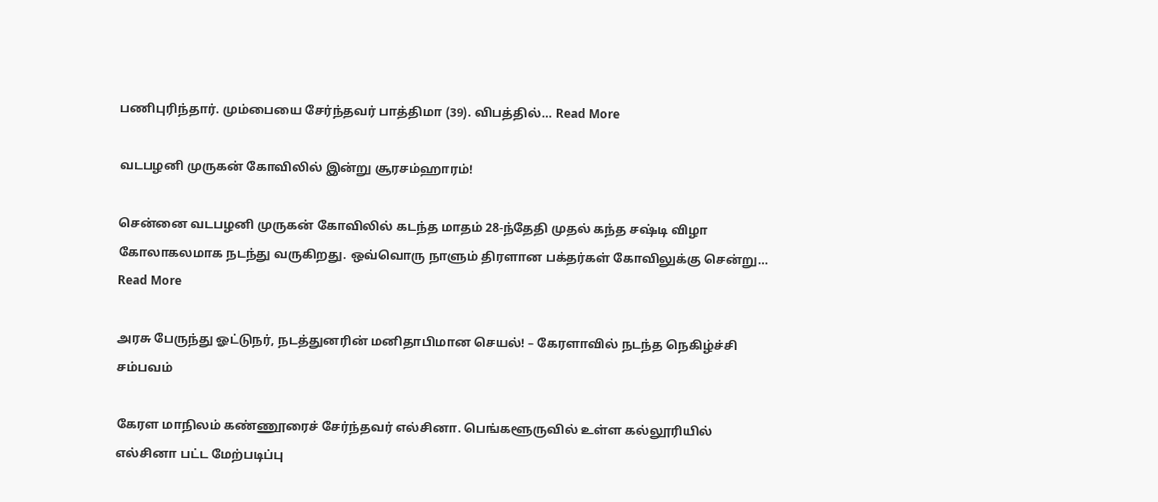பணிபுரிந்தார். மும்பையை சேர்ந்தவர் பாத்திமா (39). விபத்தில்… Read More

வடபழனி முருகன் கோவிலில் இன்று சூரசம்ஹாரம்!

சென்னை வடபழனி முருகன் கோவிலில் கடந்த மாதம் 28-ந்தேதி முதல் கந்த சஷ்டி விழா கோலாகலமாக நடந்து வருகிறது. ஒவ்வொரு நாளும் திரளான பக்தர்கள் கோவிலுக்கு சென்று… Read More

அரசு பேருந்து ஓட்டுநர், நடத்துனரின் மனிதாபிமான செயல்! – கேரளாவில் நடந்த நெகிழ்ச்சி சம்பவம்

கேரள மாநிலம் கண்ணூரைச் சேர்ந்தவர் எல்சினா. பெங்களூருவில் உள்ள கல்லூரியில் எல்சினா பட்ட மேற்படிப்பு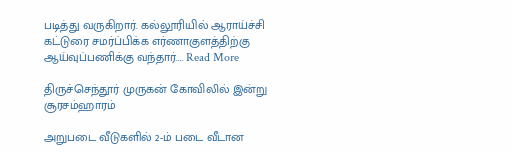படித்து வருகிறார். கல்லூரியில் ஆராய்ச்சி கட்டுரை சமர்ப்பிக்க எர்ணாகுளத்திற்கு ஆய்வுப்பணிக்கு வந்தார்.… Read More

திருச்செந்தூர் முருகன் கோவிலில் இன்று சூரசம்ஹாரம்

அறுபடை வீடுகளில் 2-ம் படை வீடான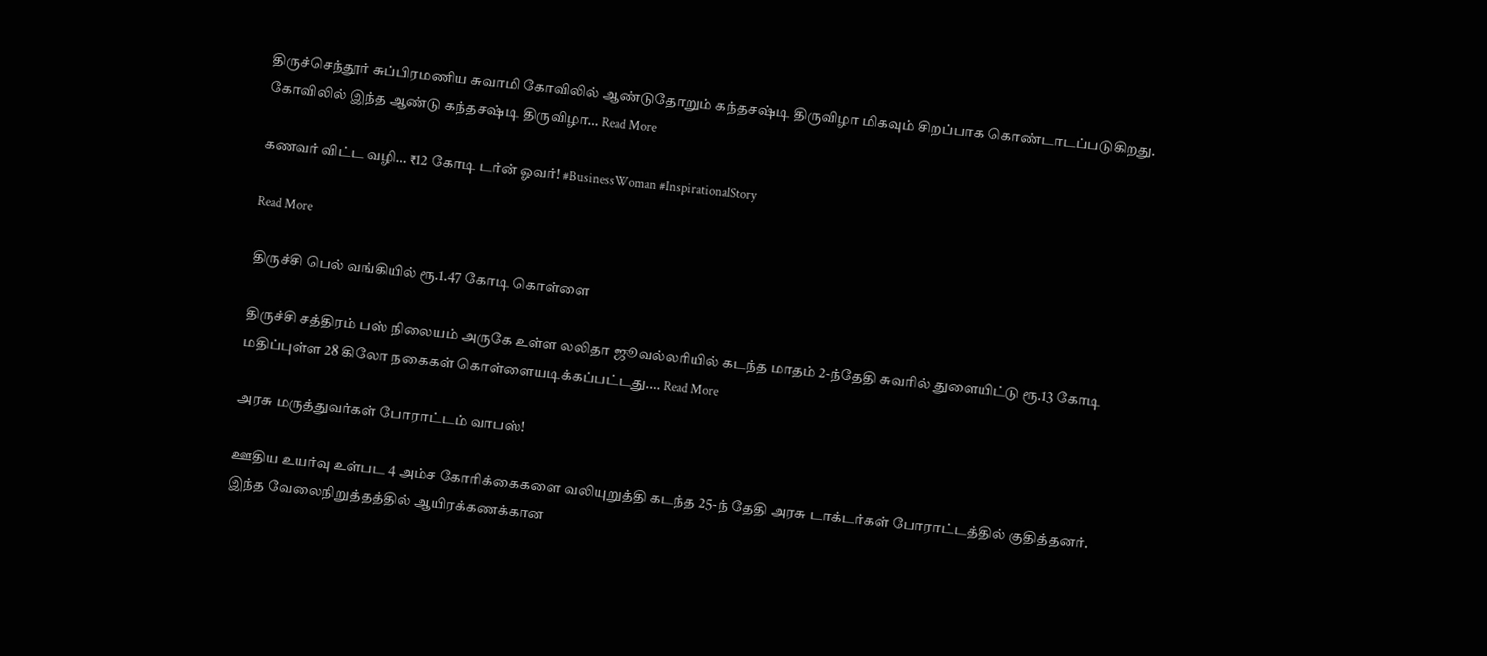திருச்செந்தூர் சுப்பிரமணிய சுவாமி கோவிலில் ஆண்டுதோறும் கந்தசஷ்டி திருவிழா மிகவும் சிறப்பாக கொண்டாடப்படுகிறது. கோவிலில் இந்த ஆண்டு கந்தசஷ்டி திருவிழா… Read More

கணவர் விட்ட வழி… ₹12 கோடி டர்ன் ஓவர்! #BusinessWoman #InspirationalStory

Read More

திருச்சி பெல் வங்கியில் ரூ.1.47 கோடி கொள்ளை

திருச்சி சத்திரம் பஸ் நிலையம் அருகே உள்ள லலிதா ஜூவல்லரியில் கடந்த மாதம் 2-ந்தேதி சுவரில் துளையிட்டு ரூ.13 கோடி மதிப்புள்ள 28 கிலோ நகைகள் கொள்ளையடிக்கப்பட்டது.… Read More

அரசு மருத்துவர்கள் போராட்டம் வாபஸ்!

ஊதிய உயர்வு உள்பட 4 அம்ச கோரிக்கைகளை வலியுறுத்தி கடந்த 25-ந் தேதி அரசு டாக்டர்கள் போராட்டத்தில் குதித்தனர். இந்த வேலைநிறுத்தத்தில் ஆயிரக்கணக்கான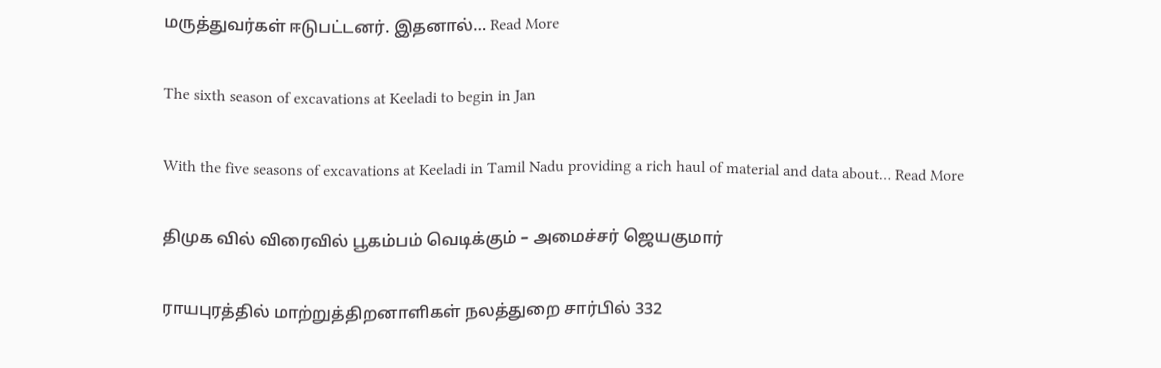மருத்துவர்கள் ஈடுபட்டனர். இதனால்… Read More

The sixth season of excavations at Keeladi to begin in Jan

With the five seasons of excavations at Keeladi in Tamil Nadu providing a rich haul of material and data about… Read More

திமுக வில் விரைவில் பூகம்பம் வெடிக்கும் – அமைச்சர் ஜெயகுமார்

ராயபுரத்தில் மாற்றுத்திறனாளிகள் நலத்துறை சார்பில் 332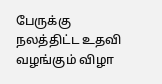பேருக்கு நலத்திட்ட உதவி வழங்கும் விழா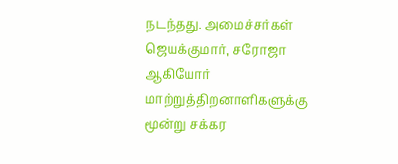நடந்தது. அமைச்சர்கள் ஜெயக்குமார், சரோஜா ஆகியோர் மாற்றுத்திறனாளிகளுக்கு மூன்று சக்கர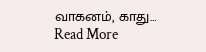வாகனம், காது… Read More